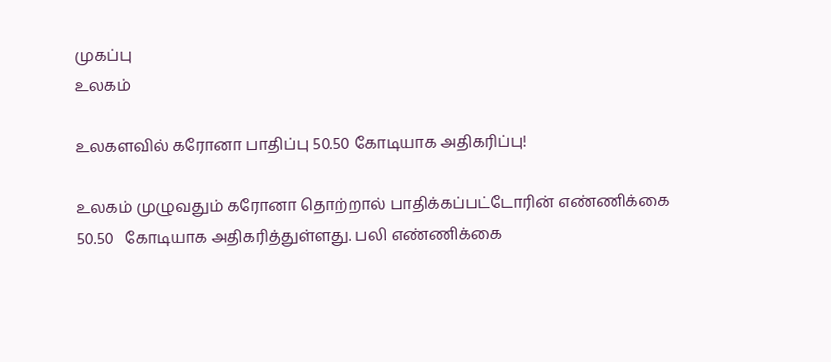முகப்பு
உலகம்

உலகளவில் கரோனா பாதிப்பு 50.50 கோடியாக அதிகரிப்பு!

உலகம் முழுவதும் கரோனா தொற்றால் பாதிக்கப்பட்டோரின் எண்ணிக்கை 50.50   கோடியாக அதிகரித்துள்ளது. பலி எண்ணிக்கை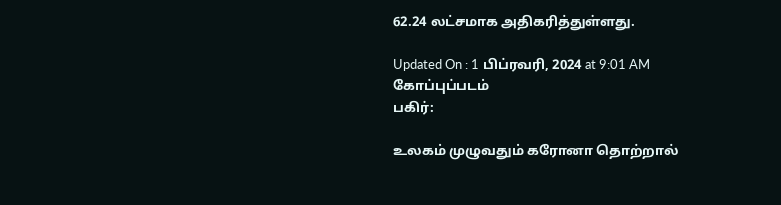62.24 லட்சமாக அதிகரித்துள்ளது.

Updated On : 1 பிப்ரவரி, 2024 at 9:01 AM
கோப்புப்படம்
பகிர்:

உலகம் முழுவதும் கரோனா தொற்றால்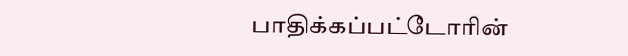பாதிக்கப்பட்டோரின்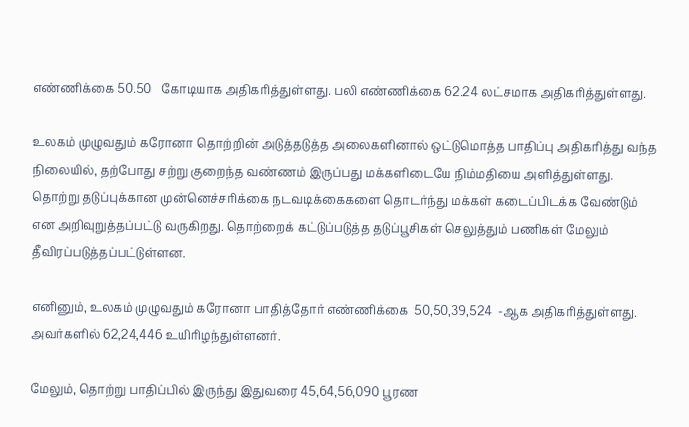எண்ணிக்கை 50.50   கோடியாக அதிகரித்துள்ளது. பலி எண்ணிக்கை 62.24 லட்சமாக அதிகரித்துள்ளது.

உலகம் முழுவதும் கரோனா தொற்றின் அடுத்தடுத்த அலைகளினால் ஒட்டுமொத்த பாதிப்பு அதிகரித்து வந்த நிலையில், தற்போது சற்று குறைந்த வண்ணம் இருப்பது மக்களிடையே நிம்மதியை அளித்துள்ளது. தொற்று தடுப்புக்கான முன்னெச்சரிக்கை நடவடிக்கைகளை தொடர்ந்து மக்கள் கடைப்பிடக்க வேண்டும் என அறிவுறுத்தப்பட்டு வருகிறது. தொற்றைக் கட்டுப்படுத்த தடுப்பூசிகள் செலுத்தும் பணிகள் மேலும் தீவிரப்படுத்தப்பட்டுள்ளன.

எனினும், உலகம் முழுவதும் கரோனா பாதித்தோர் எண்ணிக்கை  50,50,39,524  -ஆக அதிகரித்துள்ளது. அவர்களில் 62,24,446 உயிரிழந்துள்ளனர்.

மேலும், தொற்று பாதிப்பில் இருந்து இதுவரை 45,64,56,090 பூரண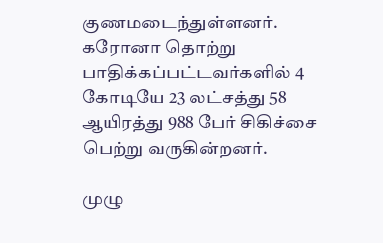குணமடைந்துள்ளனர்.  கரோனா தொற்று பாதிக்கப்பட்டவர்களில் 4 கோடியே 23 லட்சத்து 58 ஆயிரத்து 988 பேர் சிகிச்சை பெற்று வருகின்றனர்.

முழு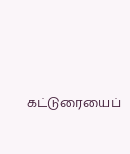கட்டுரையைப்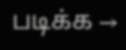படிக்க →